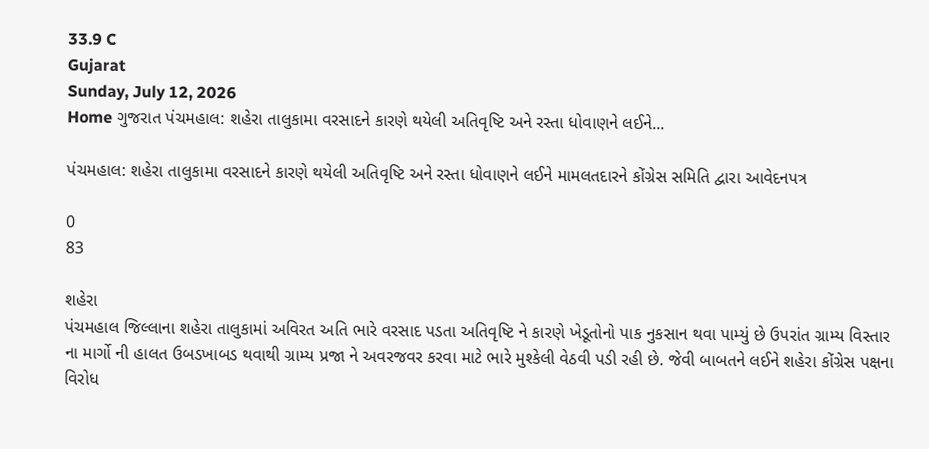33.9 C
Gujarat
Sunday, July 12, 2026
Home ગુજરાત પંચમહાલ: શહેરા તાલુકામા વરસાદને કારણે થયેલી અતિવૃષ્ટિ અને રસ્તા ધોવાણને લઈને...

પંચમહાલ: શહેરા તાલુકામા વરસાદને કારણે થયેલી અતિવૃષ્ટિ અને રસ્તા ધોવાણને લઈને મામલતદારને કોંગ્રેસ સમિતિ દ્વારા આવેદનપત્ર

0
83

શહેરા
પંચમહાલ જિલ્લાના શહેરા તાલુકામાં અવિરત અતિ ભારે વરસાદ પડતા અતિવૃષ્ટિ ને કારણે ખેડૂતોનો પાક નુકસાન થવા પામ્યું છે ઉપરાંત ગ્રામ્ય વિસ્તાર ના માર્ગો ની હાલત ઉબડખાબડ થવાથી ગ્રામ્ય પ્રજા ને અવરજવર કરવા માટે ભારે મુશ્કેલી વેઠવી પડી રહી છે. જેવી બાબતને લઈને શહેરા કોંગ્રેસ પક્ષના વિરોધ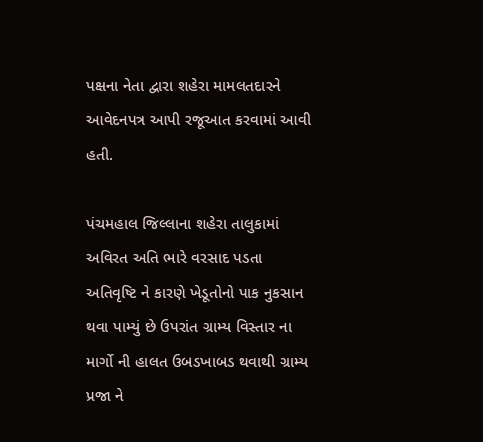પક્ષના નેતા દ્વારા શહેરા મામલતદારને આવેદનપત્ર આપી રજૂઆત કરવામાં આવી હતી.

પંચમહાલ જિલ્લાના શહેરા તાલુકામાં અવિરત અતિ ભારે વરસાદ પડતા અતિવૃષ્ટિ ને કારણે ખેડૂતોનો પાક નુકસાન થવા પામ્યું છે ઉપરાંત ગ્રામ્ય વિસ્તાર ના માર્ગો ની હાલત ઉબડખાબડ થવાથી ગ્રામ્ય પ્રજા ને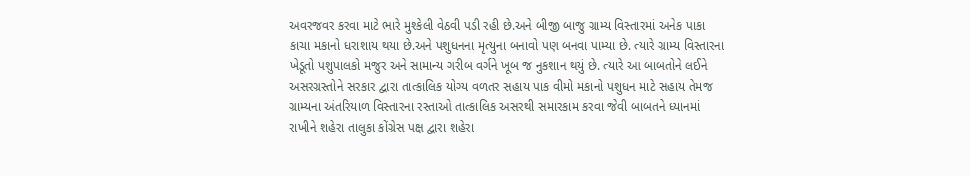અવરજવર કરવા માટે ભારે મુશ્કેલી વેઠવી પડી રહી છે.અને બીજી બાજુ ગ્રામ્ય વિસ્તારમાં અનેક પાકા કાચા મકાનો ધરાશાય થયા છે.અને પશુધનના મૃત્યુના બનાવો પણ બનવા પામ્યા છે. ત્યારે ગ્રામ્ય વિસ્તારના ખેડૂતો પશુપાલકો મજુર અને સામાન્ય ગરીબ વર્ગને ખૂબ જ નુકશાન થયું છે. ત્યારે આ બાબતોને લઈને અસરગ્રસ્તોને સરકાર દ્વારા તાત્કાલિક યોગ્ય વળતર સહાય પાક વીમો મકાનો પશુધન માટે સહાય તેમજ ગ્રામ્યના અંતરિયાળ વિસ્તારના રસ્તાઓ તાત્કાલિક અસરથી સમારકામ કરવા જેવી બાબતને ધ્યાનમાં રાખીને શહેરા તાલુકા કોંગ્રેસ પક્ષ દ્વારા શહેરા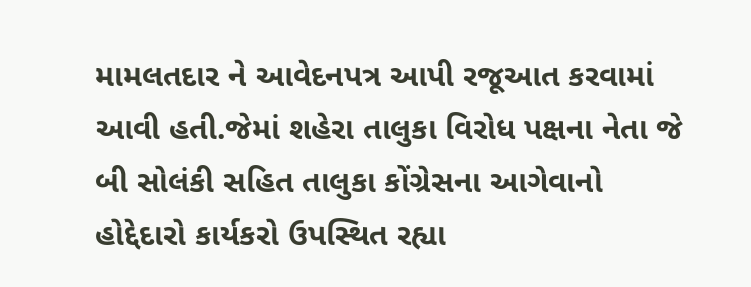મામલતદાર ને આવેદનપત્ર આપી રજૂઆત કરવામાં આવી હતી.જેમાં શહેરા તાલુકા વિરોધ પક્ષના નેતા જે બી સોલંકી સહિત તાલુકા કોંગ્રેસના આગેવાનો હોદ્દેદારો કાર્યકરો ઉપસ્થિત રહ્યા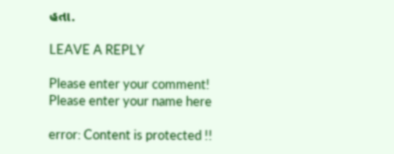હતા.

LEAVE A REPLY

Please enter your comment!
Please enter your name here

error: Content is protected !!